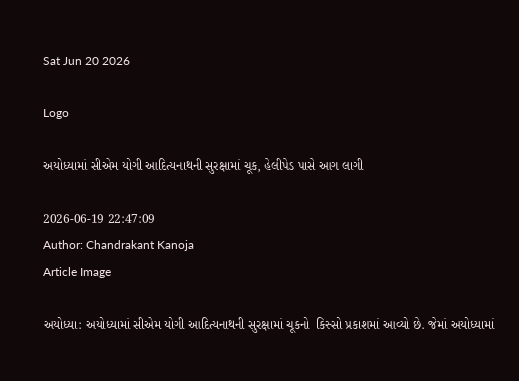Sat Jun 20 2026

Logo

અયોધ્યામાં સીએમ યોગી આદિત્યનાથની સુરક્ષામાં ચૂક, હેલીપેડ પાસે આગ લાગી

2026-06-19 22:47:09
Author: Chandrakant Kanoja
Article Image

અયોધ્યા: અયોધ્યામાં સીએમ યોગી આદિત્યનાથની સુરક્ષામાં ચૂકનો  કિસ્સો પ્રકાશમાં આવ્યો છે. જેમાં અયોધ્યામાં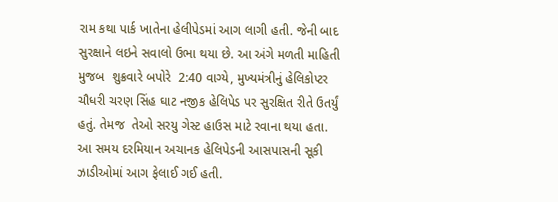રામ કથા પાર્ક ખાતેના હેલીપેડમાં આગ લાગી હતી. જેની બાદ સુરક્ષાને લઇને સવાલો ઉભા થયા છે. આ અંગે મળતી માહિતી મુજબ  શુક્રવારે બપોરે  2:40 વાગ્યે, મુખ્યમંત્રીનું હેલિકોપ્ટર ચૌધરી ચરણ સિંહ ઘાટ નજીક હેલિપેડ પર સુરક્ષિત રીતે ઉતર્યું હતું. તેમજ  તેઓ સરયુ ગેસ્ટ હાઉસ માટે રવાના થયા હતા. આ સમય દરમિયાન અચાનક હેલિપેડની આસપાસની સૂકી ઝાડીઓમાં આગ ફેલાઈ ગઈ હતી.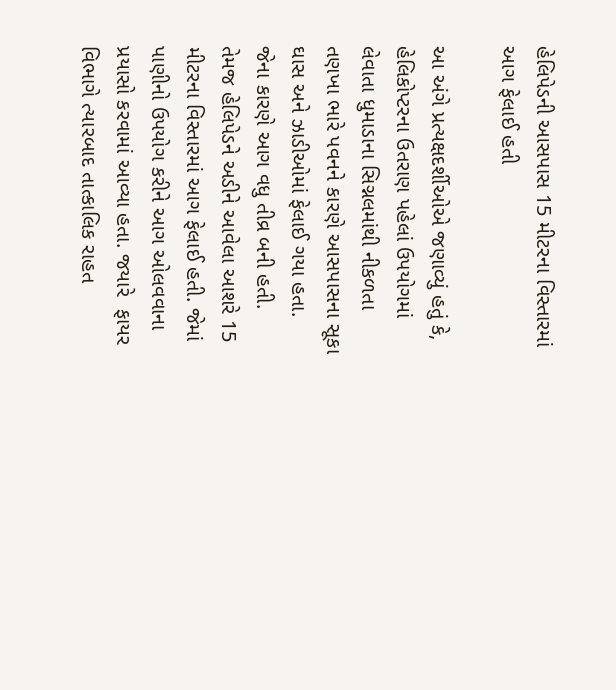હેલિપેડની આસપાસ 15 મીટરના વિસ્તારમાં આગ ફેલાઈ હતી

આ અંગે પ્રત્યક્ષદર્શીઓએ જણાવ્યું હતું કે, હેલિકોપ્ટરના ઉતરાણ પહેલાં ઉપયોગમાં લેવાતા ધુમાડાના સિગ્નલમાંથી નીકળતા તણખા ભારે પવનને કારણે આસપાસના સૂકા ઘાસ અને ઝાડીઓમાં ફેલાઈ ગયા હતા. જેના કારણે આગ વધુ તીવ્ર બની હતી. તેમજ હેલિપેડને અડીને આવેલા આશરે 15 મીટરના વિસ્તારમાં આગ ફેલાઈ હતી. જેમાં પાણીનો ઉપયોગ કરીને આગ ઓલવવાના પ્રયાસો કરવામાં આવ્યા હતા. જયારે  ફાયર વિભાગે ત્યારબાદ તાત્કાલિક રાહત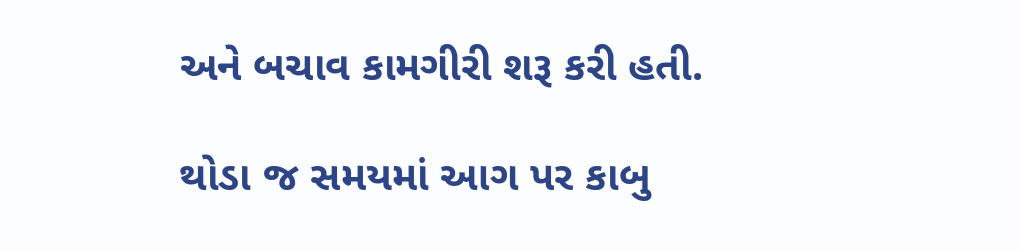અને બચાવ કામગીરી શરૂ કરી હતી.

થોડા જ સમયમાં આગ પર કાબુ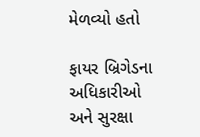મેળવ્યો હતો

ફાયર બ્રિગેડના અધિકારીઓ અને સુરક્ષા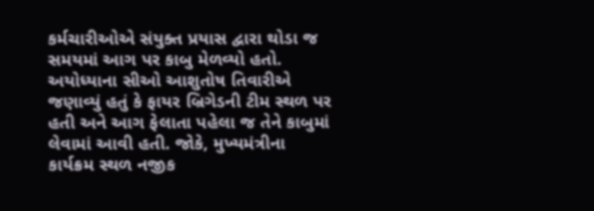કર્મચારીઓએ સંયુક્ત પ્રયાસ દ્વારા થોડા જ સમયમાં આગ પર કાબુ મેળવ્યો હતો. અયોધ્યાના સીઓ આશુતોષ તિવારીએ જણાવ્યું હતું કે ફાયર બ્રિગેડની ટીમ સ્થળ પર હતી અને આગ ફેલાતા પહેલા જ તેને કાબુમાં લેવામાં આવી હતી. જોકે, મુખ્યમંત્રીના કાર્યક્રમ સ્થળ નજીક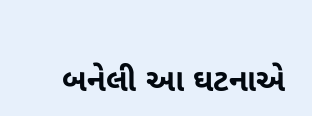બનેલી આ ઘટનાએ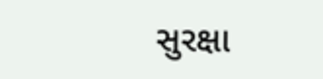સુરક્ષા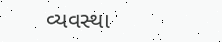વ્યવસ્થા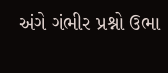અંગે ગંભીર પ્રશ્નો ઉભા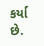કર્યા છે.